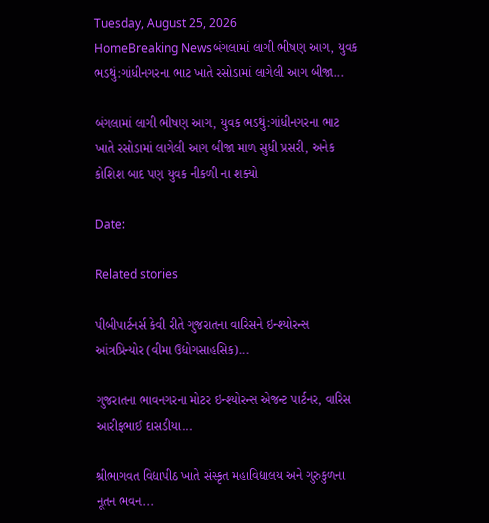Tuesday, August 25, 2026
HomeBreaking Newsબંગલામાં લાગી ભીષણ આગ, યુવક ભડથું:ગાંધીનગરના ભાટ ખાતે રસોડામાં લાગેલી આગ બીજા...

બંગલામાં લાગી ભીષણ આગ, યુવક ભડથું:ગાંધીનગરના ભાટ ખાતે રસોડામાં લાગેલી આગ બીજા માળ સુધી પ્રસરી, અનેક કોશિશ બાદ પણ યુવક નીકળી ના શક્યો

Date:

Related stories

પીબીપાર્ટનર્સ કેવી રીતે ગુજરાતના વારિસને ઇન્શ્યોરન્સ આંત્રપ્રિન્યોર (વીમા ઉદ્યોગસાહસિક)...

ગુજરાતના ભાવનગરના મોટર ઇન્શ્યોરન્સ એજન્ટ પાર્ટનર, વારિસ આરીફભાઈ દાસડીયા...

શ્રીભાગવત વિદ્યાપીઠ ખાતે સંસ્કૃત મહાવિદ્યાલય અને ગુરુકુળના નૂતન ભવન...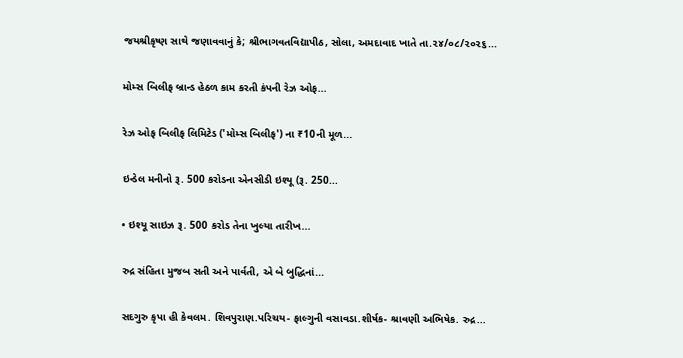જયશ્રીકૃષ્ણ સાથે જણાવવાનું કે; શ્રીભાગવતવિદ્યાપીઠ, સોલા, અમદાવાદ ખાતે તા.૨૪/૦૮/૨૦૨૬...

મોમ્સ બિલીફ બ્રાન્ડ હેઠળ કામ કરતી કંપની રેઝ ઓફ...

રેઝ ઓફ બિલીફ લિમિટેડ ('મોમ્સ બિલીફ') ના ₹10ની મૂળ...

ઇન્ડેલ મનીનો રૂ. 500 કરોડના એનસીડી ઇશ્યૂ (રૂ. 250...

• ઇશ્યૂ સાઇઝ રૂ. 500 કરોડ તેના ખુલ્યા તારીખ...

રુદ્ર સંહિતા મુજબ સતી અને પાર્વતી, એ બે બુદ્ધિનાં...

સદગુરુ કૃપા હી કેવલમ. શિવપુરાણ.પરિચય- ફાલ્ગુની વસાવડા.શીર્ષક- શ્રાવણી અભિષેક. રુદ્ર...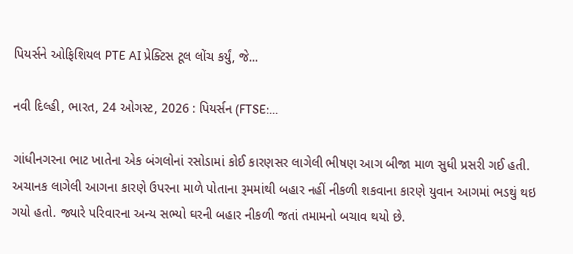પિયર્સને ઓફિશિયલ PTE AI પ્રેક્ટિસ ટૂલ લોંચ કર્યું, જે...

નવી દિલ્હી, ભારત, 24 ઓગસ્ટ, 2026 : પિયર્સન (FTSE:...

ગાંધીનગરના ભાટ ખાતેના એક બંગલોનાં રસોડામાં કોઈ કારણસર લાગેલી ભીષણ આગ બીજા માળ સુધી પ્રસરી ગઈ હતી. અચાનક લાગેલી આગના કારણે ઉપરના માળે પોતાના રૂમમાંથી બહાર નહીં નીકળી શકવાના કારણે યુવાન આગમાં ભડથું થઇ ગયો હતો. જ્યારે પરિવારના અન્ય સભ્યો ઘરની બહાર નીકળી જતાં તમામનો બચાવ થયો છે.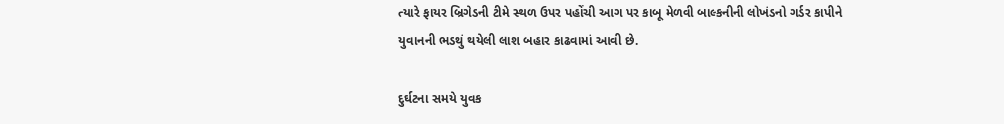ત્યારે ફાયર બ્રિગેડની ટીમે સ્થળ ઉપર પહોંચી આગ પર કાબૂ મેળવી બાલ્કનીની લોખંડનો ગર્ડર કાપીને યુવાનની ભડથું થયેલી લાશ બહાર કાઢવામાં આવી છે.

દુર્ઘટના સમયે યુવક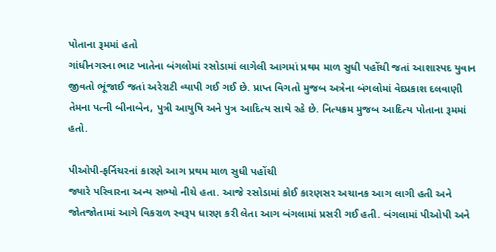પોતાના રૂમમાં હતો
ગાંધીનગરના ભાટ ખાતેના બંગલોમાં રસોડામાં લાગેલી આગમાં પ્રથમ માળ સુધી પહોંચી જતાં આશાસ્પદ યુવાન જીવતો ભૂંજાઈ જતાં અરેરાટી વ્યાપી ગઈ ગઈ છે. પ્રાપ્ત વિગતો મુજબ અત્રેના બંગલોમાં વેદપ્રકાશ દલવાણી તેમના પત્ની બીનાબેન, પુત્રી આયુષિ અને પુત્ર આદિત્ય સાથે રહે છે. નિત્યક્રમ મુજબ આદિત્ય પોતાના રૂમમાં હતો.

પીઓપી-ફર્નિચરનાં કારણે આગ પ્રથમ માળ સુધી પહોંચી
જ્યારે પરિવારના અન્ય સભ્યો નીચે હતા. આજે રસોડામાં કોઈ કારણસર અચાનક આગ લાગી હતી અને જોતજોતામાં આગે વિકરાળ સ્વરૂપ ધારણ કરી લેતા આગ બંગલામાં પ્રસરી ગઈ હતી. બંગલામાં પીઓપી અને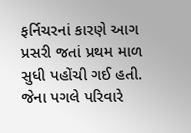ફર્નિચરનાં કારણે આગ પ્રસરી જતાં પ્રથમ માળ સુધી પહોંચી ગઈ હતી. જેના પગલે પરિવારે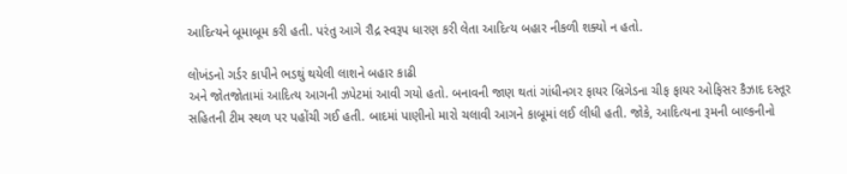આદિત્યને બૂમાબૂમ કરી હતી. પરંતુ આગે રૌદ્ર સ્વરૂપ ધારણ કરી લેતા આદિત્ય બહાર નીકળી શક્યો ન હતો.

લોખંડનો ગર્ડર કાપીને ભડથું થયેલી લાશને બહાર કાઢી
અને જોતજોતામાં આદિત્ય આગની ઝપેટમાં આવી ગયો હતો. બનાવની જાણ થતાં ગાંધીનગર ફાયર બ્રિગેડના ચીફ ફાયર ઓફિસર કૈઝાદ દસ્તૂર સહિતની ટીમ સ્થળ પર પહોંચી ગઈ હતી. બાદમાં પાણીનો મારો ચલાવી આગને કાબૂમાં લઈ લીધી હતી. જોકે, આદિત્યના રૂમની બાલ્કનીનો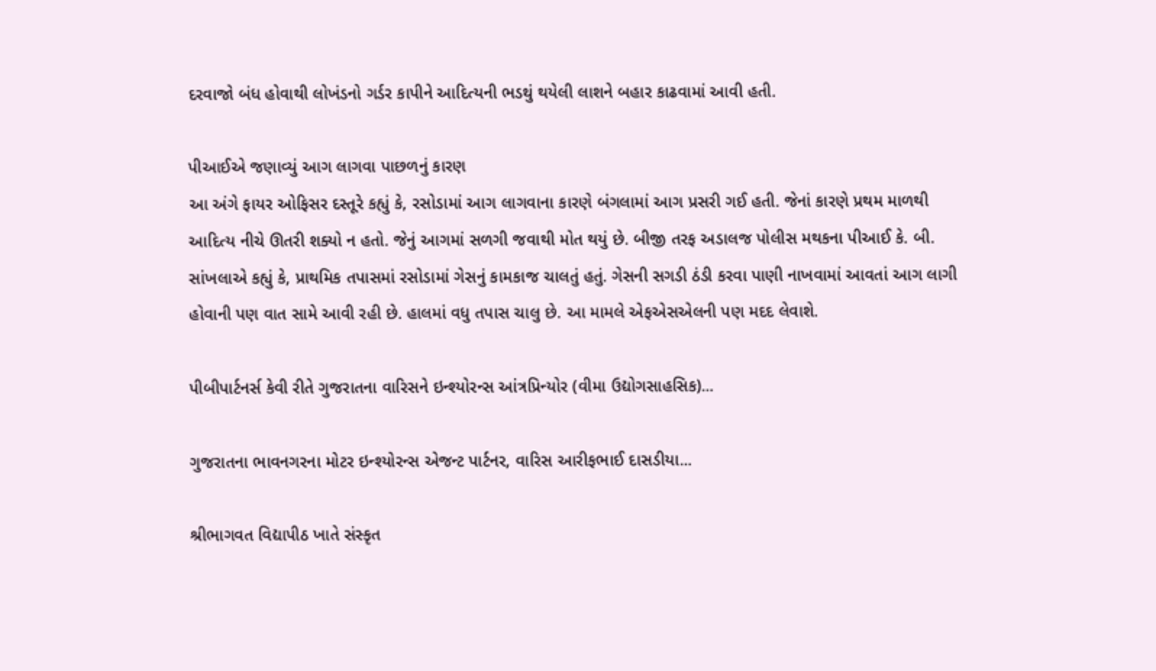દરવાજો બંધ હોવાથી લોખંડનો ગર્ડર કાપીને આદિત્યની ભડથું થયેલી લાશને બહાર કાઢવામાં આવી હતી.

પીઆઈએ જણાવ્યું આગ લાગવા પાછળનું કારણ
આ અંગે ફાયર ઓફિસર દસ્તૂરે કહ્યું કે, રસોડામાં આગ લાગવાના કારણે બંગલામાં આગ પ્રસરી ગઈ હતી. જેનાં કારણે પ્રથમ માળથી આદિત્ય નીચે ઊતરી શક્યો ન હતો. જેનું આગમાં સળગી જવાથી મોત થયું છે. બીજી તરફ અડાલજ પોલીસ મથકના પીઆઈ કે. બી. સાંખલાએ કહ્યું કે, પ્રાથમિક તપાસમાં રસોડામાં ગેસનું કામકાજ ચાલતું હતું. ગેસની સગડી ઠંડી કરવા પાણી નાખવામાં આવતાં આગ લાગી હોવાની પણ વાત સામે આવી રહી છે. હાલમાં વધુ તપાસ ચાલુ છે. આ મામલે એફએસએલની પણ મદદ લેવાશે.

પીબીપાર્ટનર્સ કેવી રીતે ગુજરાતના વારિસને ઇન્શ્યોરન્સ આંત્રપ્રિન્યોર (વીમા ઉદ્યોગસાહસિક)...

ગુજરાતના ભાવનગરના મોટર ઇન્શ્યોરન્સ એજન્ટ પાર્ટનર, વારિસ આરીફભાઈ દાસડીયા...

શ્રીભાગવત વિદ્યાપીઠ ખાતે સંસ્કૃત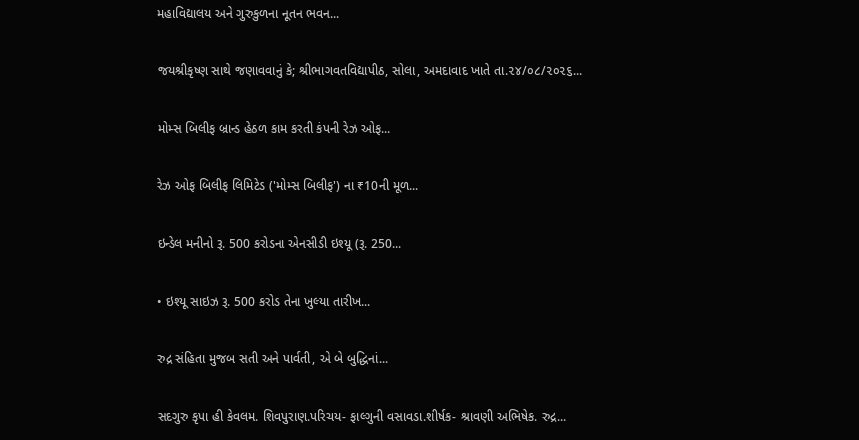મહાવિદ્યાલય અને ગુરુકુળના નૂતન ભવન...

જયશ્રીકૃષ્ણ સાથે જણાવવાનું કે; શ્રીભાગવતવિદ્યાપીઠ, સોલા, અમદાવાદ ખાતે તા.૨૪/૦૮/૨૦૨૬...

મોમ્સ બિલીફ બ્રાન્ડ હેઠળ કામ કરતી કંપની રેઝ ઓફ...

રેઝ ઓફ બિલીફ લિમિટેડ ('મોમ્સ બિલીફ') ના ₹10ની મૂળ...

ઇન્ડેલ મનીનો રૂ. 500 કરોડના એનસીડી ઇશ્યૂ (રૂ. 250...

• ઇશ્યૂ સાઇઝ રૂ. 500 કરોડ તેના ખુલ્યા તારીખ...

રુદ્ર સંહિતા મુજબ સતી અને પાર્વતી, એ બે બુદ્ધિનાં...

સદગુરુ કૃપા હી કેવલમ. શિવપુરાણ.પરિચય- ફાલ્ગુની વસાવડા.શીર્ષક- શ્રાવણી અભિષેક. રુદ્ર...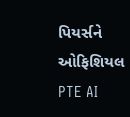પિયર્સને ઓફિશિયલ PTE AI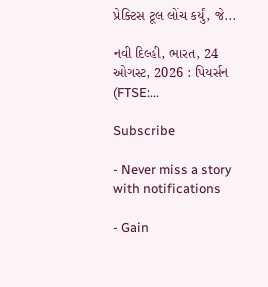પ્રેક્ટિસ ટૂલ લોંચ કર્યું, જે...

નવી દિલ્હી, ભારત, 24 ઓગસ્ટ, 2026 : પિયર્સન (FTSE:...

Subscribe

- Never miss a story with notifications

- Gain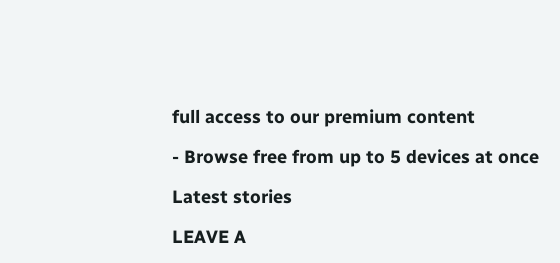full access to our premium content

- Browse free from up to 5 devices at once

Latest stories

LEAVE A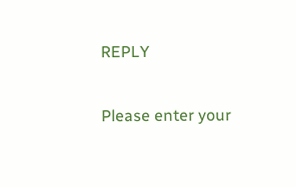REPLY

Please enter your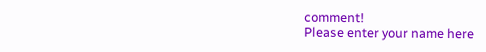comment!
Please enter your name here